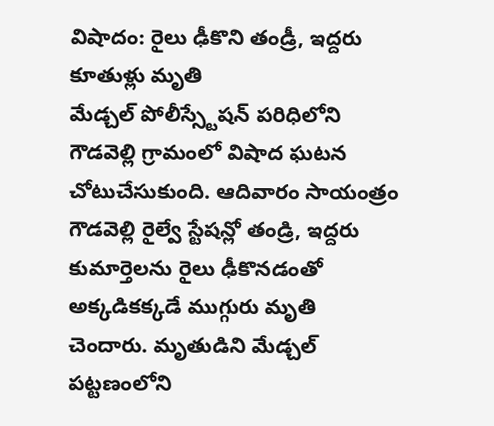విషాదం: రైలు ఢీకొని తండ్రీ, ఇద్దరు కూతుళ్లు మృతి
మేడ్చల్ పోలీస్స్టేషన్ పరిధిలోని గౌడవెల్లి గ్రామంలో విషాద ఘటన చోటుచేసుకుంది. ఆదివారం సాయంత్రం గౌడవెల్లి రైల్వే స్టేషన్లో తండ్రి, ఇద్దరు కుమార్తెలను రైలు ఢీకొనడంతో అక్కడికక్కడే ముగ్గురు మృతి చెందారు. మృతుడిని మేడ్చల్ పట్టణంలోని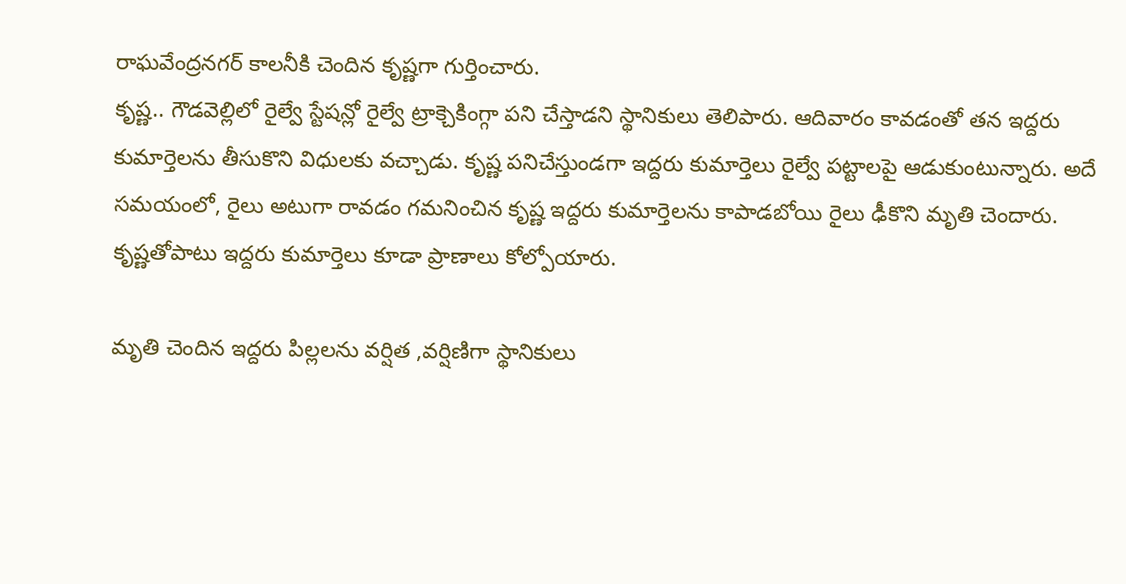రాఘవేంద్రనగర్ కాలనీకి చెందిన కృష్ణగా గుర్తించారు.
కృష్ణ.. గౌడవెల్లిలో రైల్వే స్టేషన్లో రైల్వే ట్రాక్చెకింగ్గా పని చేస్తాడని స్థానికులు తెలిపారు. ఆదివారం కావడంతో తన ఇద్దరు కుమార్తెలను తీసుకొని విధులకు వచ్చాడు. కృష్ణ పనిచేస్తుండగా ఇద్దరు కుమార్తెలు రైల్వే పట్టాలపై ఆడుకుంటున్నారు. అదే సమయంలో, రైలు అటుగా రావడం గమనించిన కృష్ణ ఇద్దరు కుమార్తెలను కాపాడబోయి రైలు ఢీకొని మృతి చెందారు. కృష్ణతోపాటు ఇద్దరు కుమార్తెలు కూడా ప్రాణాలు కోల్పోయారు.

మృతి చెందిన ఇద్దరు పిల్లలను వర్షిత ,వర్షిణిగా స్థానికులు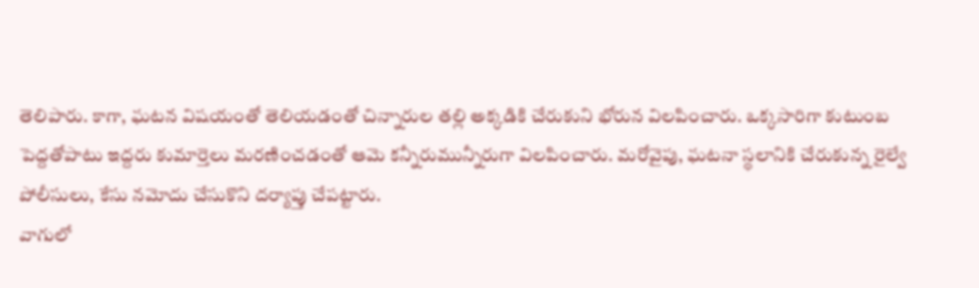తెలిపారు. కాగా, ఘటన విషయంతో తెలియడంతో చిన్నారుల తల్లి అక్కడికి చేరుకుని భోరున విలపించారు. ఒక్కసారిగా కుటుంబ పెద్దతోపాటు ఇద్దరు కుమార్తెలు మరణించడంతో ఆమె కన్నీరుమున్నీరుగా విలపించారు. మరోవైపు, ఘటనా స్థలానికి చేరుకున్న రైల్వే పోలీసులు, కేసు నమోదు చేసుకొని దర్యాప్తు చేపట్టారు.
వాగులో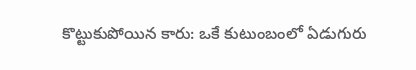కొట్టుకుపోయిన కారు: ఒకే కుటుంబంలో ఏడుగురు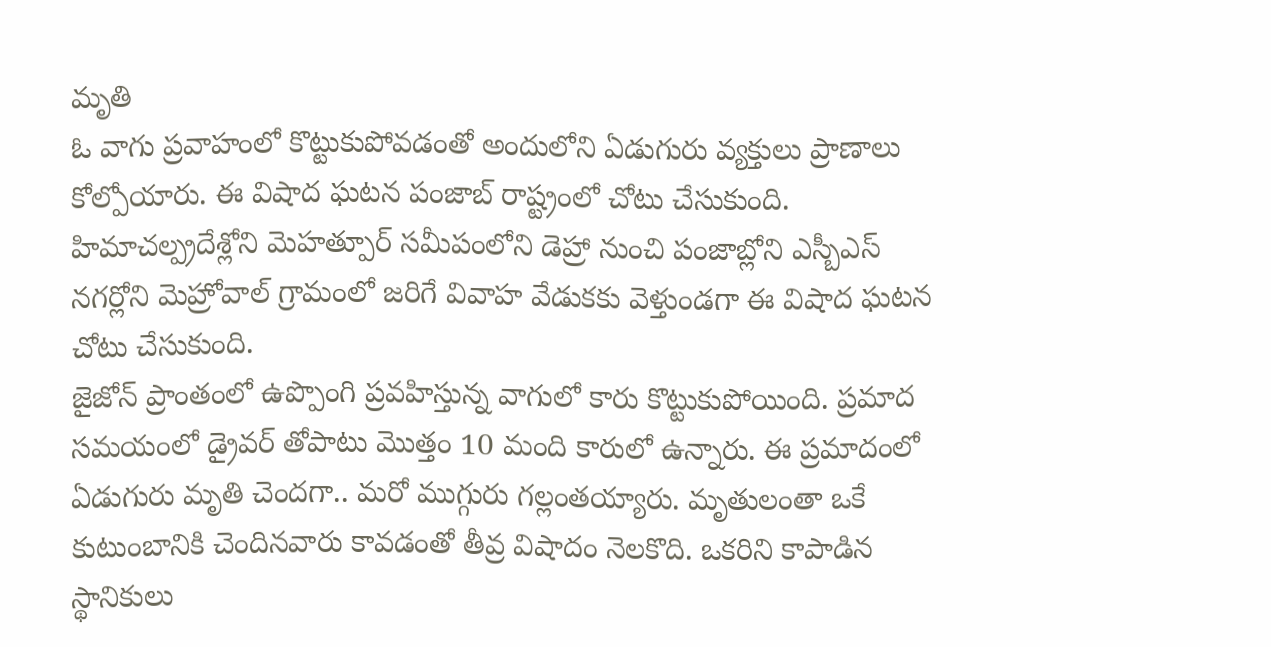మృతి
ఓ వాగు ప్రవాహంలో కొట్టుకుపోవడంతో అందులోని ఏడుగురు వ్యక్తులు ప్రాణాలు కోల్పోయారు. ఈ విషాద ఘటన పంజాబ్ రాష్ట్రంలో చోటు చేసుకుంది. హిమాచల్ప్రదేశ్లోని మెహత్పూర్ సమీపంలోని డెహ్రా నుంచి పంజాబ్లోని ఎస్బీఎస్ నగర్లోని మెహ్రోవాల్ గ్రామంలో జరిగే వివాహ వేడుకకు వెళ్తుండగా ఈ విషాద ఘటన చోటు చేసుకుంది.
జైజోన్ ప్రాంతంలో ఉప్పొంగి ప్రవహిస్తున్న వాగులో కారు కొట్టుకుపోయింది. ప్రమాద సమయంలో డ్రైవర్ తోపాటు మొత్తం 10 మంది కారులో ఉన్నారు. ఈ ప్రమాదంలో ఏడుగురు మృతి చెందగా.. మరో ముగ్గురు గల్లంతయ్యారు. మృతులంతా ఒకే కుటుంబానికి చెందినవారు కావడంతో తీవ్ర విషాదం నెలకొది. ఒకరిని కాపాడిన స్థానికులు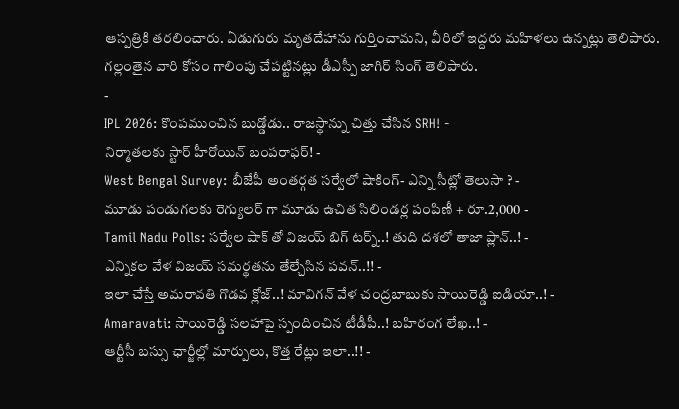ఆస్పత్రికి తరలించారు. ఏడుగురు మృతదేహాను గుర్తించామని, వీరిలో ఇద్దరు మహిళలు ఉన్నట్లు తెలిపారు. గల్లంతైన వారి కోసం గాలింపు చేపట్టినట్లు డీఎస్పీ జాగిర్ సింగ్ తెలిపారు.
-
IPL 2026: కొంపముంచిన బుడ్డోడు.. రాజస్థాన్ను చిత్తు చేసిన SRH! -
నిర్మాతలకు స్టార్ హీరోయిన్ బంపరాఫర్! -
West Bengal Survey: బీజేపీ అంతర్గత సర్వేలో షాకింగ్- ఎన్ని సీట్లో తెలుసా ? -
మూడు పండుగలకు రెగ్యులర్ గా మూడు ఉచిత సిలిండర్ల పంపిణీ + రూ.2,000 -
Tamil Nadu Polls: సర్వేల షాక్ తో విజయ్ బిగ్ టర్న్..! తుది దశలో తాజా ప్లాన్..! -
ఎన్నికల వేళ విజయ్ సమర్థతను తేల్చేసిన పవన్..!! -
ఇలా చేస్తే అమరావతి గొడవ క్లోజ్..! మావిగన్ వేళ చంద్రబాబుకు సాయిరెడ్డి ఐడియా..! -
Amaravati: సాయిరెడ్డి సలహాపై స్పందించిన టీడీపీ..! బహిరంగ లేఖ..! -
ఆర్టీసీ బస్సు ఛార్జీల్లో మార్పులు, కొత్త రేట్లు ఇలా..!! -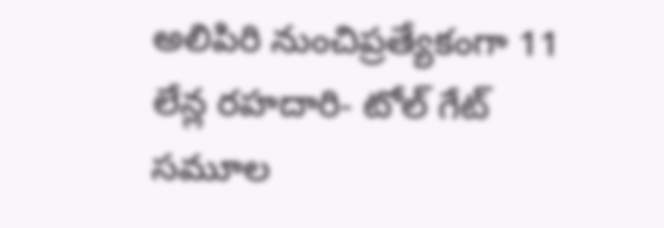అలిపిరి నుంచిప్రత్యేకంగా 11 లేన్ల రహదారి- టోల్ గేట్ సమూల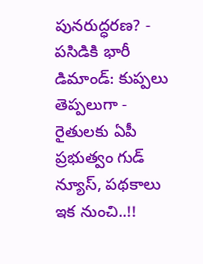పునరుద్ధరణ? -
పసిడికి భారీ డిమాండ్: కుప్పలు తెప్పలుగా -
రైతులకు ఏపీ ప్రభుత్వం గుడ్ న్యూస్, పథకాలు ఇక నుంచి..!!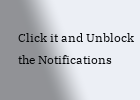Click it and Unblock the Notifications